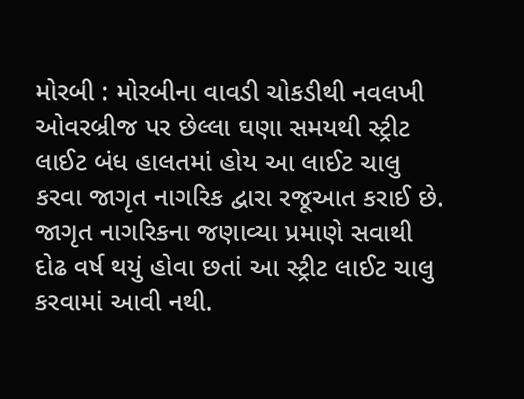મોરબી : મોરબીના વાવડી ચોકડીથી નવલખી ઓવરબ્રીજ પર છેલ્લા ઘણા સમયથી સ્ટ્રીટ લાઈટ બંધ હાલતમાં હોય આ લાઈટ ચાલુ કરવા જાગૃત નાગરિક દ્વારા રજૂઆત કરાઈ છે. જાગૃત નાગરિકના જણાવ્યા પ્રમાણે સવાથી દોઢ વર્ષ થયું હોવા છતાં આ સ્ટ્રીટ લાઈટ ચાલુ કરવામાં આવી નથી.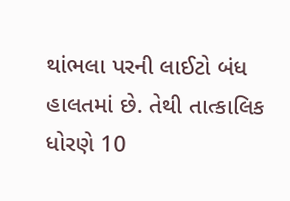થાંભલા પરની લાઈટો બંધ હાલતમાં છે. તેથી તાત્કાલિક ધોરણે 10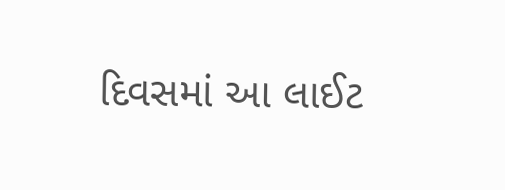દિવસમાં આ લાઈટ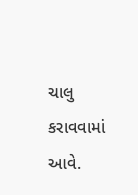ચાલુ કરાવવામાં આવે.